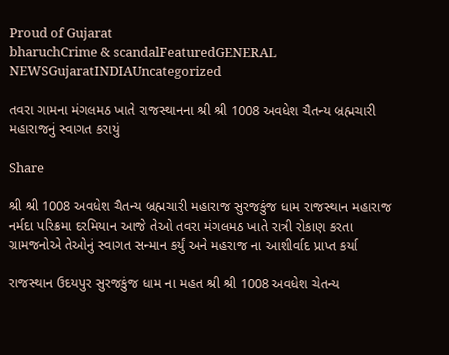Proud of Gujarat
bharuchCrime & scandalFeaturedGENERAL NEWSGujaratINDIAUncategorized

તવરા ગામના મંગલમઠ ખાતે રાજસ્થાનના શ્રી શ્રી 1008 અવધેશ ચૈતન્ય બ્રહ્મચારી મહારાજનું સ્વાગત કરાયું

Share

શ્રી શ્રી 1008 અવધેશ ચૈતન્ય બ્રહ્મચારી મહારાજ સુરજકુંજ ધામ રાજસ્થાન મહારાજ નર્મદા પરિક્રમા દરમિયાન આજે તેઓ તવરા મંગલમઠ ખાતે રાત્રી રોકાણ કરતા ગ્રામજનોએ તેઓનું સ્વાગત સન્માન કર્યું અને મહરાજ ના આશીર્વાદ પ્રાપ્ત કર્યા

રાજસ્થાન ઉદયપુર સુરજકુંજ ધામ ના મહત શ્રી શ્રી 1008 અવધેશ ચેતન્ય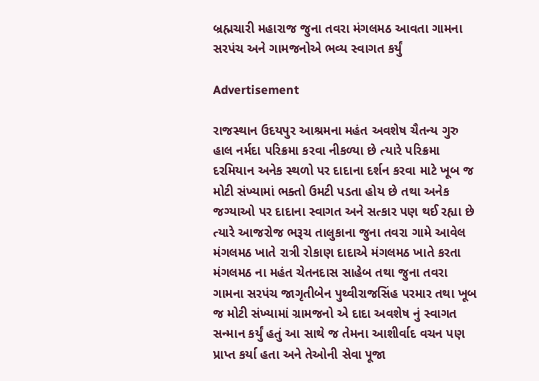બ્રહ્મચારી મહારાજ જુના તવરા મંગલમઠ આવતા ગામના સરપંચ અને ગામજનોએ ભવ્ય સ્વાગત કર્યું

Advertisement

રાજસ્થાન ઉદયપુર આશ્રમના મહંત અવશેષ ચૈતન્ય ગુરુ હાલ નર્મદા પરિક્રમા કરવા નીકળ્યા છે ત્યારે પરિક્રમા દરમિયાન અનેક સ્થળો પર દાદાના દર્શન કરવા માટે ખૂબ જ મોટી સંખ્યામાં ભક્તો ઉમટી પડતા હોય છે તથા અનેક જગ્યાઓ પર દાદાના સ્વાગત અને સત્કાર પણ થઈ રહ્યા છે ત્યારે આજરોજ ભરૂચ તાલુકાના જુના તવરા ગામે આવેલ મંગલમઠ ખાતે રાત્રી રોકાણ દાદાએ મંગલમઠ ખાતે કરતા મંગલમઠ ના મહંત ચેતનદાસ સાહેબ તથા જુના તવરા ગામના સરપંચ જાગૃતીબેન પુથ્વીરાજસિંહ પરમાર તથા ખૂબ જ મોટી સંખ્યામાં ગ્રામજનો એ દાદા અવશેષ નું સ્વાગત સન્માન કર્યું હતું આ સાથે જ તેમના આશીર્વાદ વચન પણ પ્રાપ્ત કર્યા હતા અને તેઓની સેવા પૂજા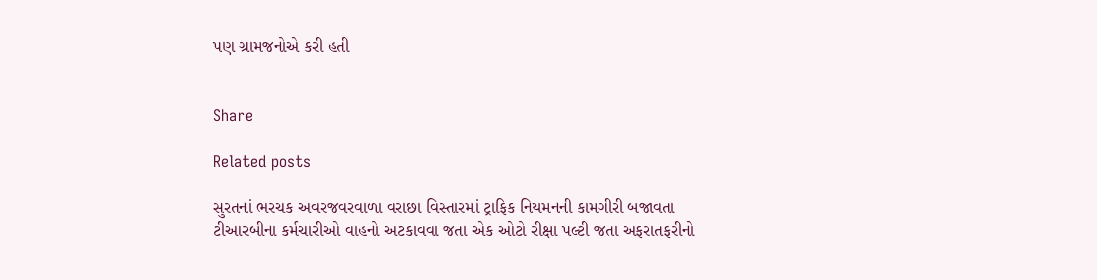પણ ગ્રામજનોએ કરી હતી


Share

Related posts

સુરતનાં ભરચક અવરજવરવાળા વરાછા વિસ્તારમાં ટ્રાફિક નિયમનની કામગીરી બજાવતા ટીઆરબીના કર્મચારીઓ વાહનો અટકાવવા જતા એક ઓટો રીક્ષા પલ્ટી જતા અફરાતફરીનો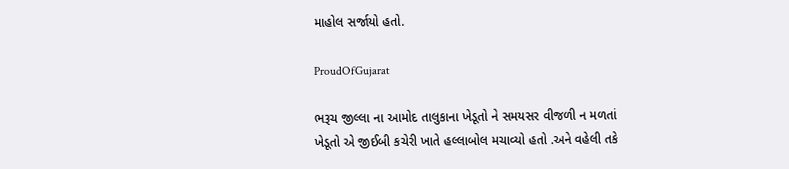માહોલ સર્જાયો હતો.

ProudOfGujarat

ભરૂચ જીલ્લા ના આમોદ તાલુકાના ખેડૂતો ને સમયસર વીજળી ન મળતાં ખેડૂતો એ જીઈબી કચેરી ખાતે હલ્લાબોલ મચાવ્યો હતો .અને વહેલી તકે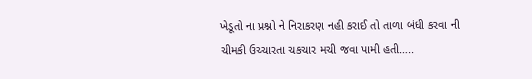ખેડૂતો ના પ્રશ્નો ને નિરાકરણ નહી કરાઈ તો તાળા બંધી કરવા ની ચીમકી ઉચ્ચારતા ચકચાર મચી જવા પામી હતી…..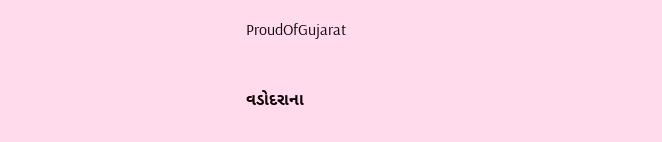ProudOfGujarat

વડોદરાના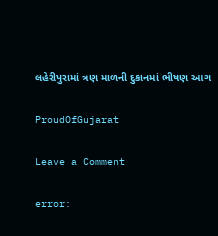લહેરીપુરામાં ત્રણ માળની દુકાનમાં ભીષણ આગ

ProudOfGujarat

Leave a Comment

error: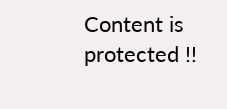Content is protected !!